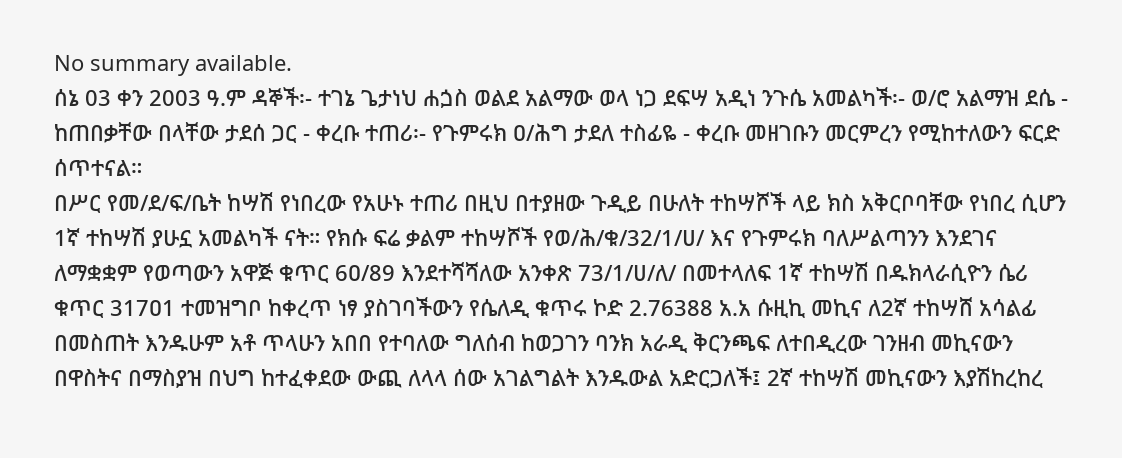No summary available.
ሰኔ 03 ቀን 2003 ዓ.ም ዳኞች፡- ተገኔ ጌታነህ ሐጏስ ወልደ አልማው ወላ ነጋ ደፍሣ አዲነ ንጉሴ አመልካች፡- ወ/ሮ አልማዝ ደሴ - ከጠበቃቸው በላቸው ታደሰ ጋር - ቀረቡ ተጠሪ፡- የጉምሩክ ዐ/ሕግ ታደለ ተስፊዬ - ቀረቡ መዘገቡን መርምረን የሚከተለውን ፍርድ ሰጥተናል።
በሥር የመ/ደ/ፍ/ቤት ከሣሽ የነበረው የአሁኑ ተጠሪ በዚህ በተያዘው ጉዲይ በሁለት ተከሣሾች ላይ ክስ አቅርቦባቸው የነበረ ሲሆን 1ኛ ተከሣሽ ያሁኗ አመልካች ናት። የክሱ ፍሬ ቃልም ተከሣሾች የወ/ሕ/ቁ/32/1/ሀ/ እና የጉምሩክ ባለሥልጣንን እንደገና ለማቋቋም የወጣውን አዋጅ ቁጥር 6ዐ/89 እንደተሻሻለው አንቀጽ 73/1/ሀ/ለ/ በመተላለፍ 1ኛ ተከሣሽ በዱክላራሲዮን ሴሪ ቁጥር 317ዐ1 ተመዝግቦ ከቀረጥ ነፃ ያስገባችውን የሴለዲ ቁጥሩ ኮድ 2.76388 አ.አ ሱዚኪ መኪና ለ2ኛ ተከሣሸ አሳልፊ በመስጠት እንዱሁም አቶ ጥላሁን አበበ የተባለው ግለሰብ ከወጋገን ባንክ አራዲ ቅርንጫፍ ለተበዲረው ገንዘብ መኪናውን በዋስትና በማስያዝ በህግ ከተፈቀደው ውጪ ለላላ ሰው አገልግልት እንዱውል አድርጋለች፤ 2ኛ ተከሣሽ መኪናውን እያሽከረከረ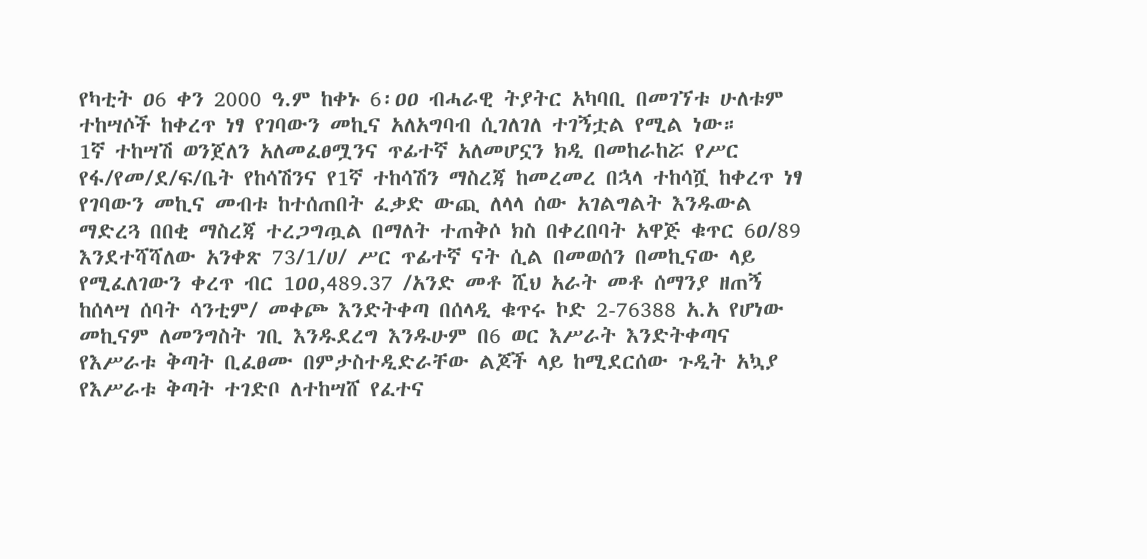የካቲት ዐ6 ቀን 2000 ዓ.ም ከቀኑ 6፡ዐዐ ብሓራዊ ትያትር አካባቢ በመገኘቱ ሁለቱም ተከሣሶች ከቀረጥ ነፃ የገባውን መኪና አለአግባብ ሲገለገለ ተገኝቷል የሚል ነው።
1ኛ ተከሣሽ ወንጀለን አለመፈፀሟንና ጥፊተኛ አለመሆኗን ክዲ በመከራከሯ የሥር የፋ/የመ/ደ/ፍ/ቤት የከሳሽንና የ1ኛ ተከሳሽን ማስረጃ ከመረመረ በኋላ ተከሳሿ ከቀረጥ ነፃ የገባውን መኪና መብቱ ከተሰጠበት ፈቃድ ውጪ ለላላ ሰው አገልግልት እንዱውል ማድረጓ በበቂ ማስረጃ ተረጋግጧል በማለት ተጠቅሶ ክስ በቀረበባት አዋጅ ቁጥር 6ዐ/89 እንደተሻሻለው አንቀጽ 73/1/ሀ/ ሥር ጥፊተኛ ናት ሲል በመወሰን በመኪናው ላይ የሚፈለገውን ቀረጥ ብር 1ዐዐ,489.37 /አንድ መቶ ሺህ አራት መቶ ሰማንያ ዘጠኝ ከሰላሣ ሰባት ሳንቲም/ መቀጮ እንድትቀጣ በሰላዲ ቁጥሩ ኮድ 2-76388 አ.አ የሆነው መኪናም ለመንግስት ገቢ እንዱደረግ እንዱሁም በ6 ወር እሥራት እንድትቀጣና የእሥራቱ ቅጣት ቢፈፀሙ በምታስተዲድራቸው ልጆች ላይ ከሚደርሰው ጉዲት አኳያ የእሥራቱ ቅጣት ተገድቦ ለተከሣሸ የፈተና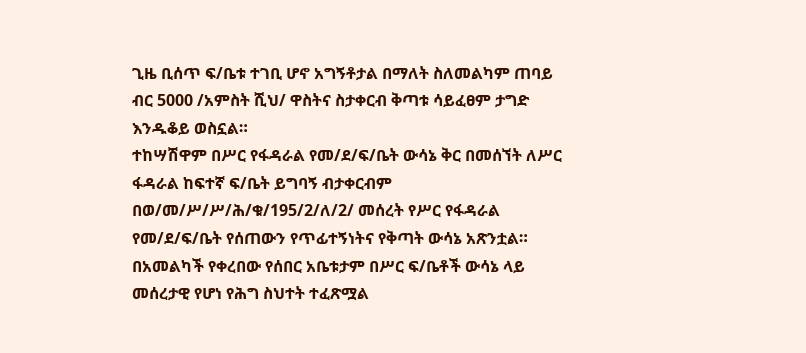ጊዜ ቢሰጥ ፍ/ቤቱ ተገቢ ሆኖ አግኝቶታል በማለት ስለመልካም ጠባይ ብር 5000 /አምስት ሺህ/ ዋስትና ስታቀርብ ቅጣቱ ሳይፈፀም ታግድ እንዱቆይ ወስኗል።
ተከሣሽዋም በሥር የፋዳራል የመ/ደ/ፍ/ቤት ውሳኔ ቅር በመሰኘት ለሥር ፋዳራል ከፍተኛ ፍ/ቤት ይግባኝ ብታቀርብም በወ/መ/ሥ/ሥ/ሕ/ቁ/195/2/ለ/2/ መሰረት የሥር የፋዳራል የመ/ደ/ፍ/ቤት የሰጠውን የጥፊተኝነትና የቅጣት ውሳኔ አጽንቷል።
በአመልካች የቀረበው የሰበር አቤቱታም በሥር ፍ/ቤቶች ውሳኔ ላይ መሰረታዊ የሆነ የሕግ ስህተት ተፈጽሟል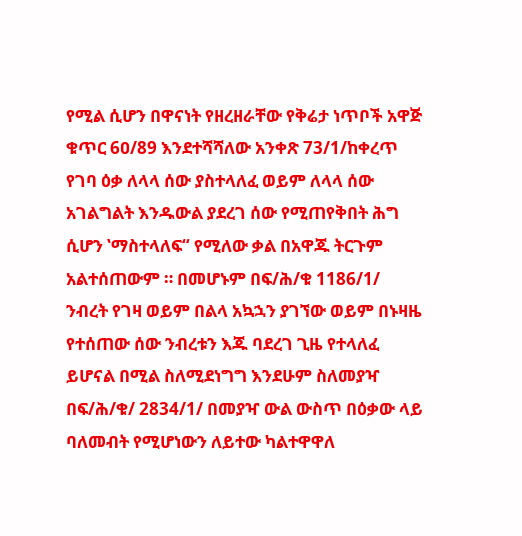የሚል ሲሆን በዋናነት የዘረዘራቸው የቅሬታ ነጥቦች አዋጅ ቁጥር 6ዐ/89 እንደተሻሻለው አንቀጽ 73/1/ከቀረጥ የገባ ዕቃ ለላላ ሰው ያስተላለፈ ወይም ለላላ ሰው አገልግልት እንዱውል ያደረገ ሰው የሚጠየቅበት ሕግ ሲሆን ‛ማስተላለፍ“ የሚለው ቃል በአዋጁ ትርጉም አልተሰጠውም ። በመሆኑም በፍ/ሕ/ቁ 1186/1/ ንብረት የገዛ ወይም በልላ አኳኋን ያገኘው ወይም በኑዛዜ የተሰጠው ሰው ንብረቱን እጁ ባደረገ ጊዜ የተላለፈ ይሆናል በሚል ስለሚደነግግ እንደሁም ስለመያዣ በፍ/ሕ/ቁ/ 2834/1/ በመያዣ ውል ውስጥ በዕቃው ላይ ባለመብት የሚሆነውን ለይተው ካልተዋዋለ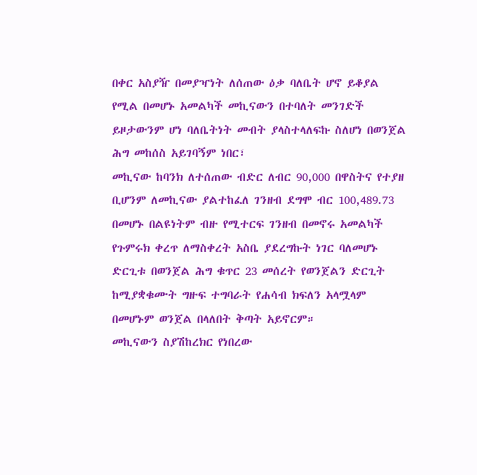በቀር አስያዥ በመያዣነት ለሰጠው ዕቃ ባለቤት ሆኖ ይቆያል የሚል በመሆኑ አመልካች መኪናውን በተባለት መንገድች ይዞታውንም ሆነ ባለቤትነት መብት ያላስተላለፍኩ ስለሆነ በወንጀል ሕግ መከሰስ አይገባኝም ነበር፣
መኪናው ከባንክ ለተሰጠው ብድር ለብር 90,000 በዋስትና የተያዘ ቢሆንም ለመኪናው ያልተከፈለ ገንዘብ ደግሞ ብር 100,489.73 በመሆኑ በልዩነትም ብዙ የሚተርፍ ገንዘብ በመኖሩ አመልካች የጉምሩክ ቀረጥ ለማስቀረት አስቤ ያደረግኩት ነገር ባለመሆኑ ድርጊቱ በወንጀል ሕግ ቁጥር 23 መሰረት የወንጀልን ድርጊት ከሚያቋቁሙት ግዙፍ ተግባራት የሐሳብ ክፍለን አላሟላም በመሆኑም ወንጀል በላለበት ቅጣት አይኖርም።
መኪናውን ስያሽከረክር የነበረው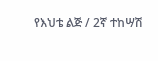የእህቴ ልጅ / 2ኛ ተከሣሽ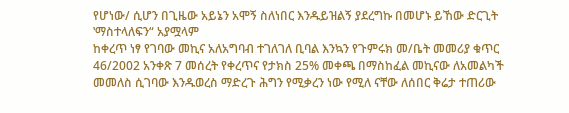የሆነው/ ሲሆን በጊዜው አይኔን አሞኝ ስለነበር እንዱይዝልኝ ያደረግኩ በመሆኑ ይኸው ድርጊት ‛ማስተላለፍን“ አያሟላም
ከቀረጥ ነፃ የገባው መኪና አለአግባብ ተገለገለ ቢባል እንኳን የጉምሩክ መ/ቤት መመሪያ ቁጥር 46/2002 አንቀጽ 7 መሰረት የቀረጥና የታክስ 25% መቀጫ በማስከፈል መኪናው ለአመልካች መመለስ ሲገባው እንዱወረስ ማድረጉ ሕግን የሚቃረን ነው የሚለ ናቸው ለሰበር ቅሬታ ተጠሪው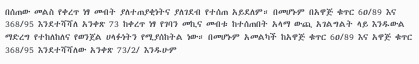በሰጠው መልስ የቀረጥ ነፃ መብት ያለተጠያቂነትና ያለገደብ የተሰጠ አይደለም። በመሆኑም በአዋጅ ቁጥር 6ዐ/89 እና 368/95 እንደተሻሻለ አንቀጽ 73 ከቀረጥ ነፃ የገባን መኪና መብቱ ከተሰጠበት አላማ ውጪ አገልግልት ላይ እንዱውል ማድረግ የተከለከለና የወንጀል ሀላፉነትን የሚያሰከትል ነው። በመሆኑም አመልካች ከአዋጅ ቁጥር 6ዐ/89 እና አዋጅ ቁጥር 368/95 እንደተሻሻለው አንቀጽ 73/2/ እንዱሁም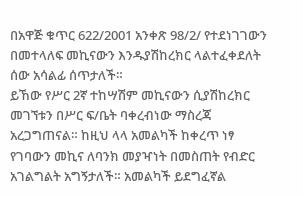በአዋጅ ቁጥር 622/2001 አንቀጽ 98/2/ የተደነገገውን በመተላለፍ መኪናውን እንዱያሽከረክር ላልተፈቀደለት ሰው አሳልፊ ሰጥታለች።
ይኸው የሥር 2ኛ ተከሣሽም መኪናውን ሲያሽከረክር መገኘቱን በሥር ፍ/ቤት ባቀረብነው ማስረጃ አረጋግጠናል። ከዚህ ላላ አመልካች ከቀረጥ ነፃ የገባውን መኪና ለባንክ መያዣነት በመስጠት የብድር አገልግልት አግኝታለች። አመልካች ይደግፈኛል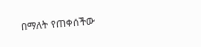በማለት የጠቀሰችው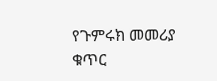የጉምሩክ መመሪያ ቁጥር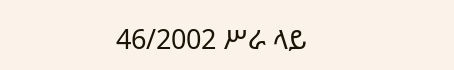46/2002 ሥራ ላይ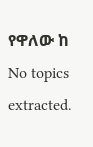የዋለው ከ
No topics extracted.